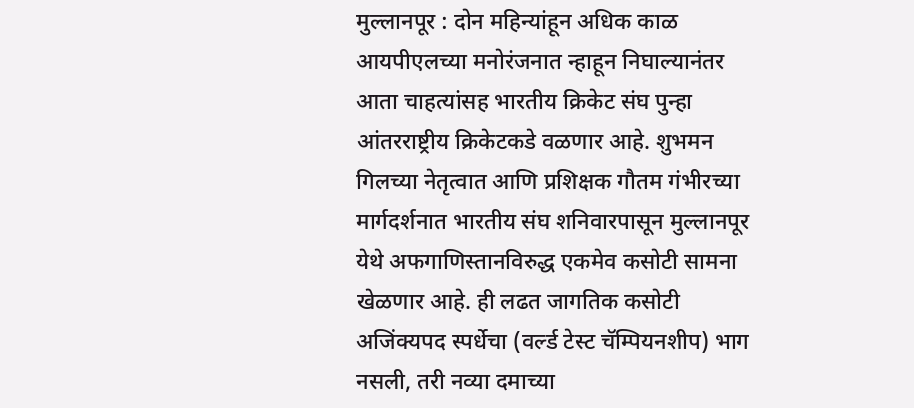मुल्लानपूर : दोन महिन्यांहून अधिक काळ आयपीएलच्या मनोरंजनात न्हाहून निघाल्यानंतर आता चाहत्यांसह भारतीय क्रिकेट संघ पुन्हा आंतरराष्ट्रीय क्रिकेटकडे वळणार आहे. शुभमन गिलच्या नेतृत्वात आणि प्रशिक्षक गौतम गंभीरच्या मार्गदर्शनात भारतीय संघ शनिवारपासून मुल्लानपूर येथे अफगाणिस्तानविरुद्ध एकमेव कसोटी सामना खेळणार आहे. ही लढत जागतिक कसोटी अजिंक्यपद स्पर्धेचा (वर्ल्ड टेस्ट चॅम्पियनशीप) भाग नसली, तरी नव्या दमाच्या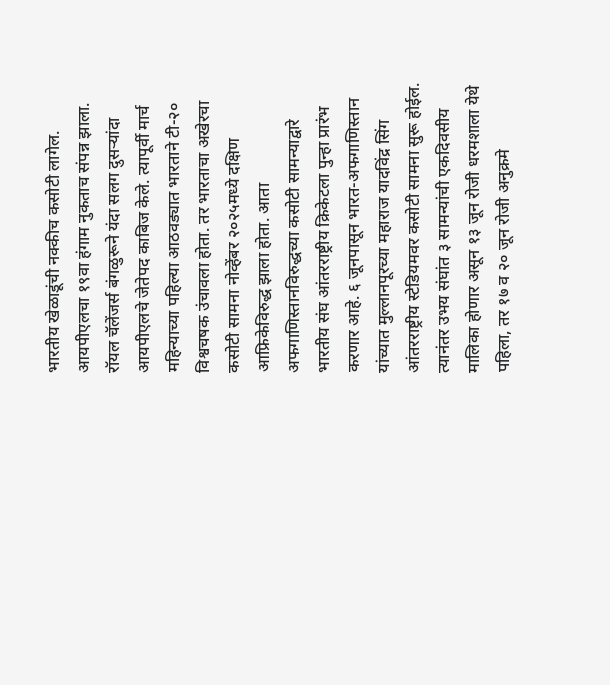भारतीय खेळाडूंची नक्कीच कसोटी लागेल.
आयपीएलचा १९वा हंगाम नुकताच संपन्न झाला. रॉयल चॅलेंजर्स बंगळुरूने यंदा सलग दुसऱ्यांदा आयपीएलचे जेतेपद काबिज केले. त्यापूर्वी मार्च महिन्याच्या पहिल्या आठवड्यात भारताने टी-२० विश्वचषक उंचावला होता. तर भारताचा अखेरचा कसोटी सामना नोव्हेंबर २०२५मध्ये दक्षिण आफ्रिकेविरुद्ध झाला होता. आता अफगाणिस्तानविरुद्धच्या कसोटी सामन्याद्वारे भारतीय संघ आंतरराष्ट्रीय क्रिकेटला पुन्हा प्रारंभ करणार आहे. ६ जूनपासून भारत-अफगाणिस्तान यांच्यात मुल्लानपूरच्या महाराज यादविंद्र सिंग आंतरराष्ट्रीय स्टेडियमवर कसोटी सामना सुरू होईल. त्यानंतर उभय संघांत ३ सामन्यांची एकदिवसीय मालिका होणार असून १३ जून रोजी धरमशाला येथे पहिला, तर १७ व २० जून रोजी अनुक्रमे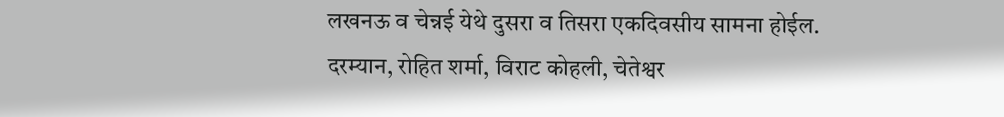लखनऊ व चेन्नई येथे दुसरा व तिसरा एकदिवसीय सामना होईल.
दरम्यान, रोहित शर्मा, विराट कोहली, चेतेश्वर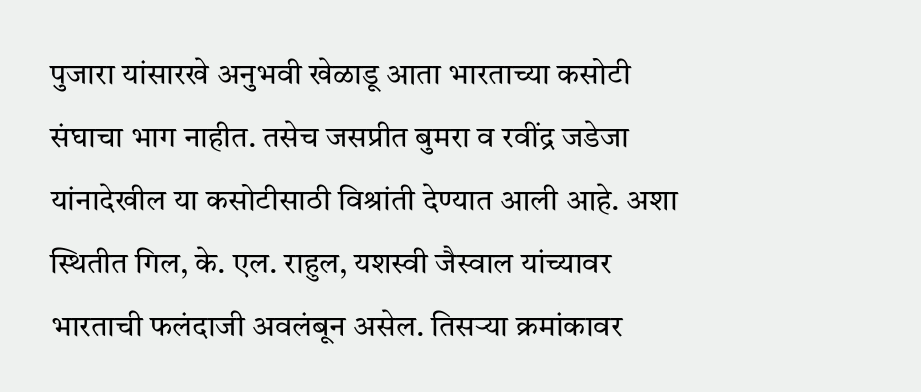पुजारा यांसारखे अनुभवी खेळाडू आता भारताच्या कसोटी संघाचा भाग नाहीत. तसेच जसप्रीत बुमरा व रवींद्र जडेजा यांनादेखील या कसोटीसाठी विश्रांती देण्यात आली आहे. अशा स्थितीत गिल, के. एल. राहुल, यशस्वी जैस्वाल यांच्यावर भारताची फलंदाजी अवलंबून असेल. तिसऱ्या क्रमांकावर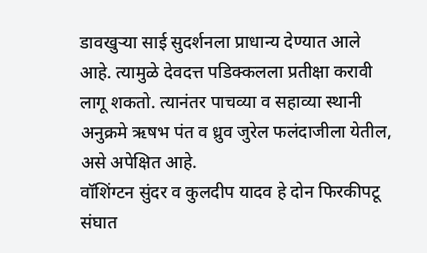डावखुऱ्या साई सुदर्शनला प्राधान्य देण्यात आले आहे. त्यामुळे देवदत्त पडिक्कलला प्रतीक्षा करावी लागू शकतो. त्यानंतर पाचव्या व सहाव्या स्थानी अनुक्रमे ऋषभ पंत व ध्रुव जुरेल फलंदाजीला येतील, असे अपेक्षित आहे.
वॉशिंग्टन सुंदर व कुलदीप यादव हे दोन फिरकीपटू संघात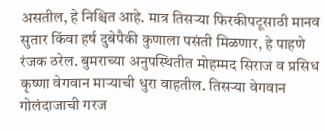असतील, हे निश्चित आहे. मात्र तिसऱ्या फिरकीपटूसाठी मानव सुतार किंवा हर्ष दुबेपैकी कुणाला पसंती मिळणार, हे पाहणे रंजक ठरेल. बुमराच्या अनुपस्थितीत मोहम्मद सिराज व प्रसिध कृष्णा वेगवान माऱ्याची धुरा वाहतील. तिसऱ्या वेगवान गोलंदाजाची गरज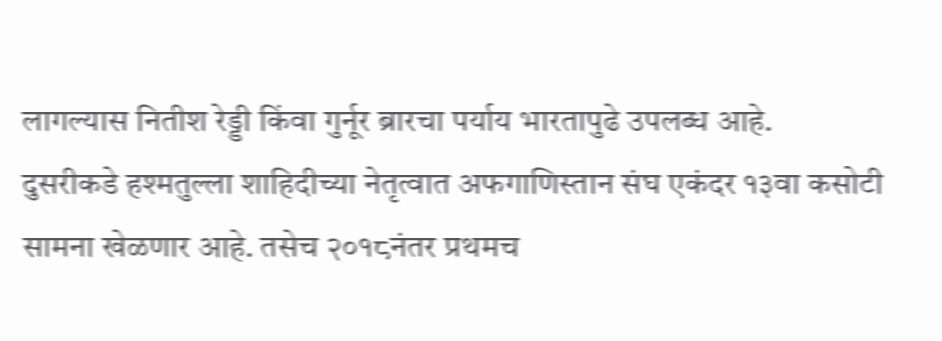लागल्यास नितीश रेड्डी किंवा गुर्नूर ब्रारचा पर्याय भारतापुढे उपलब्ध आहे.
दुसरीकडे हश्मतुल्ला शाहिदीच्या नेतृत्वात अफगाणिस्तान संघ एकंदर १३वा कसोटी सामना खेळणार आहे. तसेच २०१८नंतर प्रथमच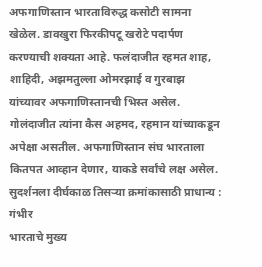अफगाणिस्तान भारताविरुद्ध कसोटी सामना खेळेल. डावखुरा फिरकीपटू खरोटे पदार्पण करण्याची शक्यता आहे. फलंदाजीत रहमत शाह, शाहिदी, अझमतुल्ला ओमरझाई व गुरबाझ यांच्यावर अफगाणिस्तानची भिस्त असेल. गोलंदाजीत त्यांना कैस अहमद, रहमान यांच्याकडून अपेक्षा असतील. अफगाणिस्तान संघ भारताला कितपत आव्हान देणार, याकडे सर्वांचे लक्ष असेल.
सुदर्शनला दीर्घकाळ तिसऱ्या क्रमांकासाठी प्राधान्य : गंभीर
भारताचे मुख्य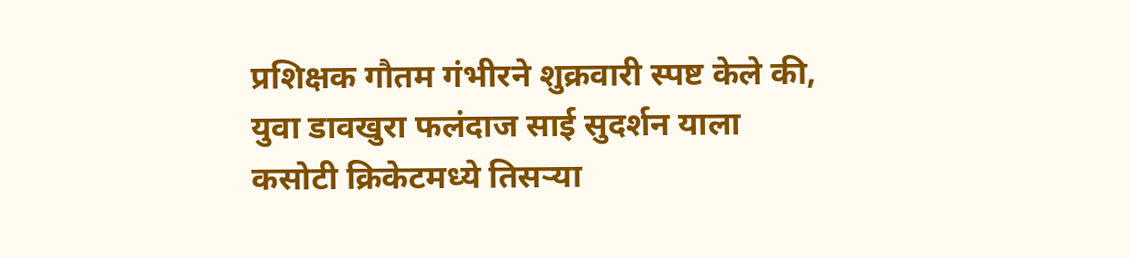प्रशिक्षक गौतम गंभीरने शुक्रवारी स्पष्ट केले की, युवा डावखुरा फलंदाज साई सुदर्शन याला कसोटी क्रिकेटमध्ये तिसऱ्या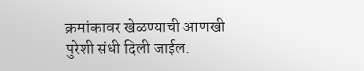क्रमांकावर खेळण्याची आणखी पुरेशी संधी दिली जाईल.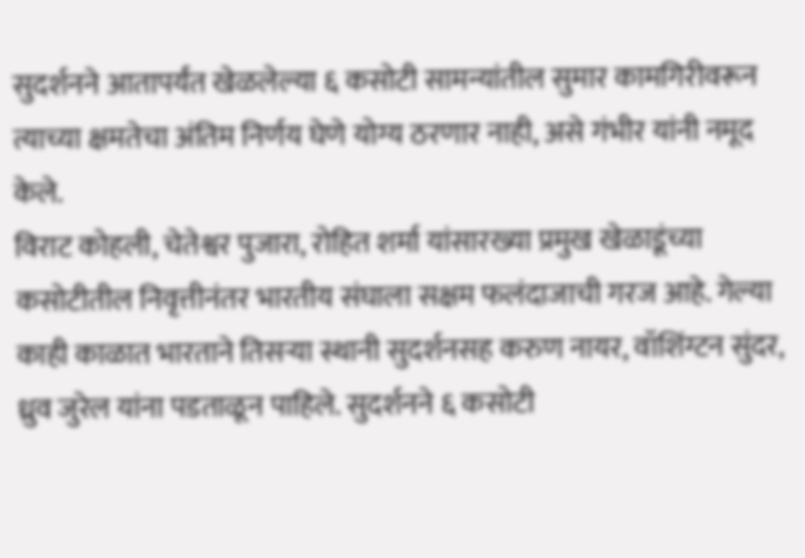सुदर्शनने आतापर्यंत खेळलेल्या ६ कसोटी सामन्यांतील सुमार कामगिरीवरून त्याच्या क्षमतेचा अंतिम निर्णय घेणे योग्य ठरणार नाही, असे गंभीर यांनी नमूद केले.
विराट कोहली, चेतेश्वर पुजारा, रोहित शर्मा यांसारख्या प्रमुख खेळाडूंच्या कसोटीतील निवृत्तीनंतर भारतीय संघाला सक्षम फलंदाजाची गरज आहे. गेल्या काही काळात भारताने तिसऱ्या स्थानी सुदर्शनसह करुण नायर, वॉशिंग्टन सुंदर, ध्रुव जुरेल यांना पडताळून पाहिले. सुदर्शनने ६ कसोटी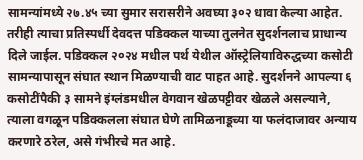सामन्यांमध्ये २७.४५ च्या सुमार सरासरीने अवघ्या ३०२ धावा केल्या आहेत. तरीही त्याचा प्रतिस्पर्धी देवदत्त पडिक्कल याच्या तुलनेत सुदर्शनलाच प्राधान्य दिले जाईल. पडिक्कल २०२४ मधील पर्थ येथील ऑस्ट्रेलियाविरुद्धच्या कसोटी सामन्यापासून संघात स्थान मिळण्याची वाट पाहत आहे. सुदर्शनने आपल्या ६ कसोटींपैकी ३ सामने इंग्लंडमधील वेगवान खेळपट्टीवर खेळले असल्याने, त्याला वगळून पडिक्कलला संघात घेणे तामिळनाडूच्या या फलंदाजावर अन्याय करणारे ठरेल, असे गंभीरचे मत आहे.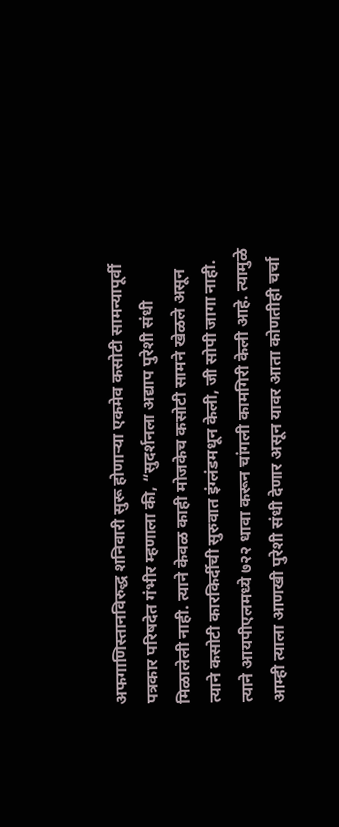अफगाणिस्तानविरुद्ध शनिवारी सुरू होणाऱ्या एकमेव कसोटी सामन्यापूर्वी पत्रकार परिषदेत गंभीर म्हणाला की, “सुदर्शनला अद्याप पुरेशी संधी मिळालेली नाही. त्याने केवळ काही मोजकेच कसोटी सामने खेळले असून त्याने कसोटी कारकिर्दीची सुरुवात इंग्लंडमधून केली, जी सोपी जागा नाही. त्याने आयपीएलमध्ये ७२२ धावा करून चांगली कामगिरी केली आहे. त्यामुळे आम्ही त्याला आणखी पुरेशी संधी देणार असून यावर आता कोणतीही चर्चा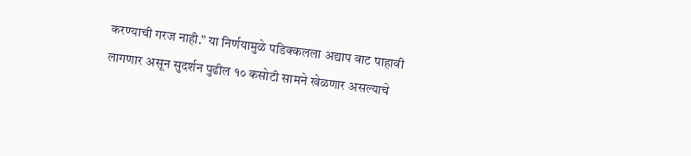करण्याची गरज नाही.” या निर्णयामुळे पडिक्कलला अद्याप वाट पाहावी लागणार असून सुदर्शन पुढील १० कसोटी सामने खेळणार असल्याचे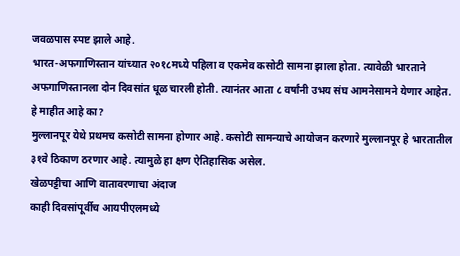जवळपास स्पष्ट झाले आहे.
भारत-अफगाणिस्तान यांच्यात २०१८मध्ये पहिला व एकमेव कसोटी सामना झाला होता. त्यावेळी भारताने अफगाणिस्तानला दोन दिवसांत धूळ चारली होती. त्यानंतर आता ८ वर्षांनी उभय संघ आमनेसामने येणार आहेत.
हे माहीत आहे का?
मुल्लानपूर येथे प्रथमच कसोटी सामना होणार आहे. कसोटी सामन्याचे आयोजन करणारे मुल्लानपूर हे भारतातील ३१वे ठिकाण ठरणार आहे. त्यामुळे हा क्षण ऐतिहासिक असेल.
खेळपट्टीचा आणि वातावरणाचा अंदाज
काही दिवसांपूर्वीच आयपीएलमध्ये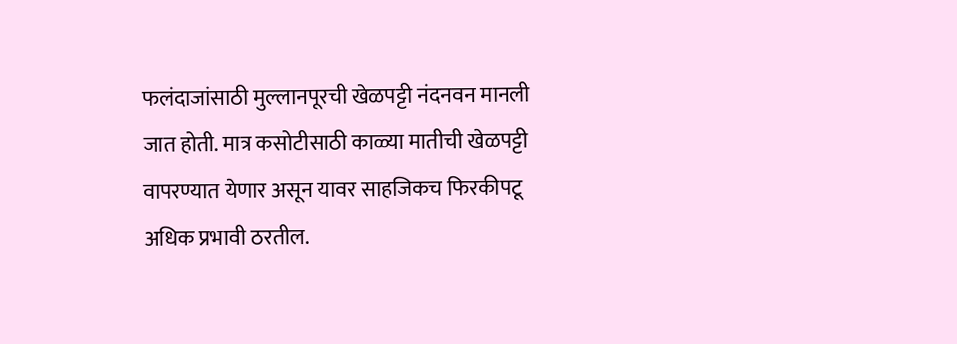फलंदाजांसाठी मुल्लानपूरची खेळपट्टी नंदनवन मानली जात होती. मात्र कसोटीसाठी काळ्या मातीची खेळपट्टी वापरण्यात येणार असून यावर साहजिकच फिरकीपटू अधिक प्रभावी ठरतील.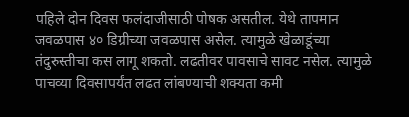पहिले दोन दिवस फलंदाजीसाठी पोषक असतील. येथे तापमान जवळपास ४० डिग्रीच्या जवळपास असेल. त्यामुळे खेळाडूंच्या तंदुरुस्तीचा कस लागू शकतो. लढतीवर पावसाचे सावट नसेल. त्यामुळे पाचव्या दिवसापर्यंत लढत लांबण्याची शक्यता कमी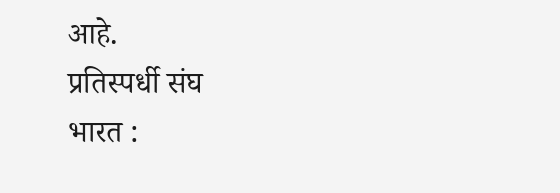आहे.
प्रतिस्पर्धी संघ
भारत :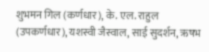शुभमन गिल (कर्णधार), के. एल. राहुल (उपकर्णधार), यशस्वी जैस्वाल, साई सुदर्शन, ऋषभ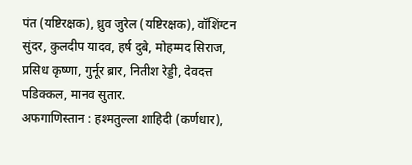पंत (यष्टिरक्षक), ध्रुव जुरेल (यष्टिरक्षक), वॉशिंग्टन सुंदर, कुलदीप यादव, हर्ष दुबे, मोहम्मद सिराज, प्रसिध कृष्णा, गुर्नूर ब्रार, नितीश रेड्डी, देवदत्त पडिक्कल, मानव सुतार.
अफगाणिस्तान : हश्मतुल्ला शाहिदी (कर्णधार),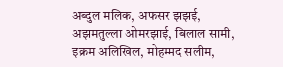अब्दुल मलिक, अफसर झझई, अझमतुल्ला ओमरझाई, बिलाल सामी, इक्रम अलिखिल, मोहम्मद सलीम,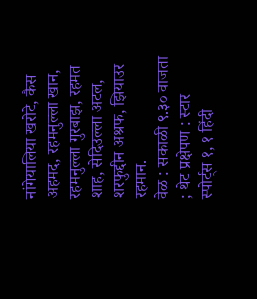नांगेयालिया खरोटे, कैस अहमद, रहमनुल्ला खान, रहमनुल्ला गुरबाझ, रहमत शाह, सेदिउल्ला अटल, शरफुद्दीन अश्रफ, झियाउर रहमान.
वेळ : सकाळी ९.३० वाजता ; थेट प्रक्षेपण : स्टार स्पोर्ट्स १, १ हिंदी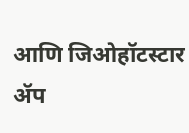आणि जिओहॉटस्टार ॲप